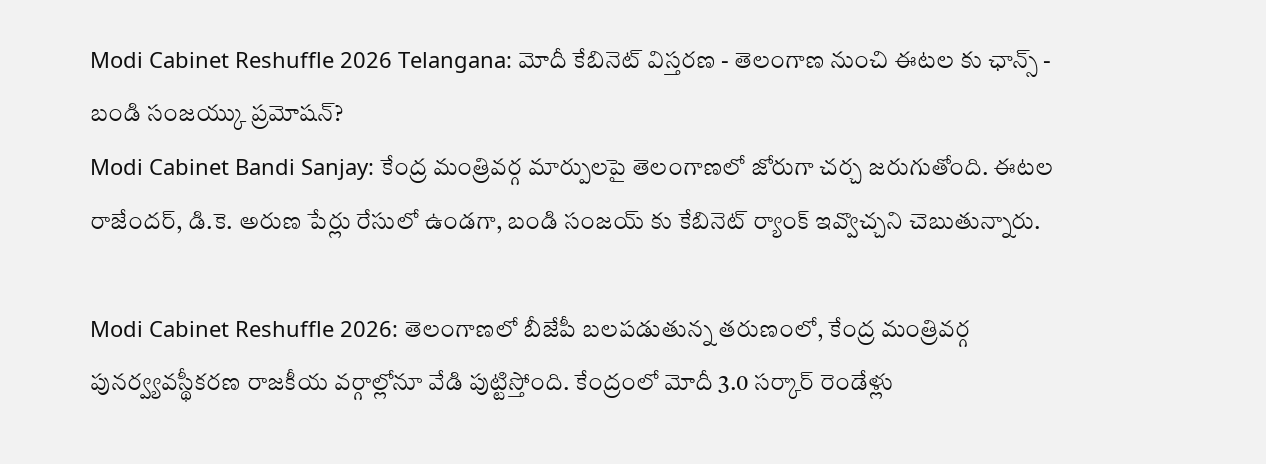Modi Cabinet Reshuffle 2026 Telangana: మోదీ కేబినెట్ విస్తరణ - తెలంగాణ నుంచి ఈటల కు ఛాన్స్ - బండి సంజయ్కు ప్రమోషన్?
Modi Cabinet Bandi Sanjay: కేంద్ర మంత్రివర్గ మార్పులపై తెలంగాణలో జోరుగా చర్చ జరుగుతోంది. ఈటల రాజేందర్, డి.కె. అరుణ పేర్లు రేసులో ఉండగా, బండి సంజయ్ కు కేబినెట్ ర్యాంక్ ఇవ్వొచ్చని చెబుతున్నారు.

Modi Cabinet Reshuffle 2026: తెలంగాణలో బీజేపీ బలపడుతున్న తరుణంలో, కేంద్ర మంత్రివర్గ పునర్వ్యవస్థీకరణ రాజకీయ వర్గాల్లోనూ వేడి పుట్టిస్తోంది. కేంద్రంలో మోదీ 3.0 సర్కార్ రెండేళ్లు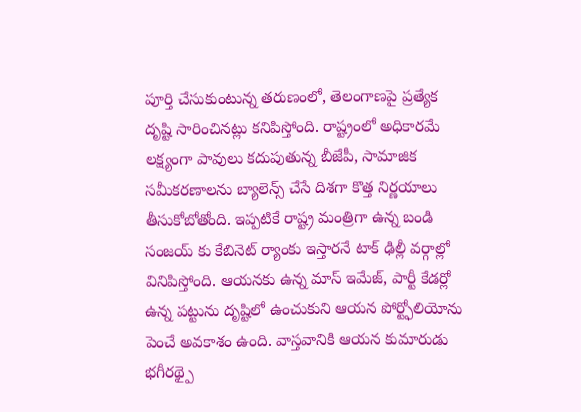పూర్తి చేసుకుంటున్న తరుణంలో, తెలంగాణపై ప్రత్యేక దృష్టి సారించినట్లు కనిపిస్తోంది. రాష్ట్రంలో అధికారమే లక్ష్యంగా పావులు కదుపుతున్న బీజేపీ, సామాజిక సమీకరణాలను బ్యాలెన్స్ చేసే దిశగా కొత్త నిర్ణయాలు తీసుకోబోతోంది. ఇప్పటికే రాష్ట్ర మంత్రిగా ఉన్న బండి సంజయ్ కు కేబినెట్ ర్యాంకు ఇస్తారనే టాక్ ఢిల్లీ వర్గాల్లో వినిపిస్తోంది. ఆయనకు ఉన్న మాస్ ఇమేజ్, పార్టీ కేడర్లో ఉన్న పట్టును దృష్టిలో ఉంచుకుని ఆయన పోర్ట్ఫోలియోను పెంచే అవకాశం ఉంది. వాస్తవానికి ఆయన కుమారుడు భగీరథ్పై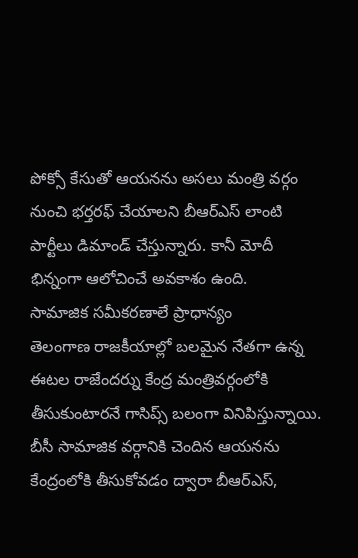పోక్సో కేసుతో ఆయనను అసలు మంత్రి వర్గం నుంచి భర్తరఫ్ చేయాలని బీఆర్ఎస్ లాంటి పార్టీలు డిమాండ్ చేస్తున్నారు. కానీ మోదీ భిన్నంగా ఆలోచించే అవకాశం ఉంది.
సామాజిక సమీకరణాలే ప్రాధాన్యం
తెలంగాణ రాజకీయాల్లో బలమైన నేతగా ఉన్న ఈటల రాజేందర్ను కేంద్ర మంత్రివర్గంలోకి తీసుకుంటారనే గాసిప్స్ బలంగా వినిపిస్తున్నాయి. బీసీ సామాజిక వర్గానికి చెందిన ఆయనను కేంద్రంలోకి తీసుకోవడం ద్వారా బీఆర్ఎస్,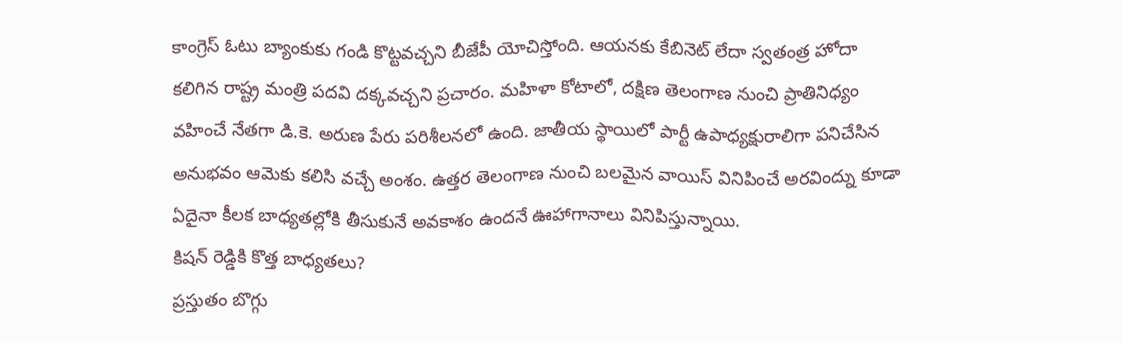కాంగ్రెస్ ఓటు బ్యాంకుకు గండి కొట్టవచ్చని బీజేపీ యోచిస్తోంది. ఆయనకు కేబినెట్ లేదా స్వతంత్ర హోదా కలిగిన రాష్ట్ర మంత్రి పదవి దక్కవచ్చని ప్రచారం. మహిళా కోటాలో, దక్షిణ తెలంగాణ నుంచి ప్రాతినిధ్యం వహించే నేతగా డి.కె. అరుణ పేరు పరిశీలనలో ఉంది. జాతీయ స్థాయిలో పార్టీ ఉపాధ్యక్షురాలిగా పనిచేసిన అనుభవం ఆమెకు కలిసి వచ్చే అంశం. ఉత్తర తెలంగాణ నుంచి బలమైన వాయిస్ వినిపించే అరవింద్ను కూడా ఏదైనా కీలక బాధ్యతల్లోకి తీసుకునే అవకాశం ఉందనే ఊహాగానాలు వినిపిస్తున్నాయి.
కిషన్ రెడ్డికి కొత్త బాధ్యతలు?
ప్రస్తుతం బొగ్గు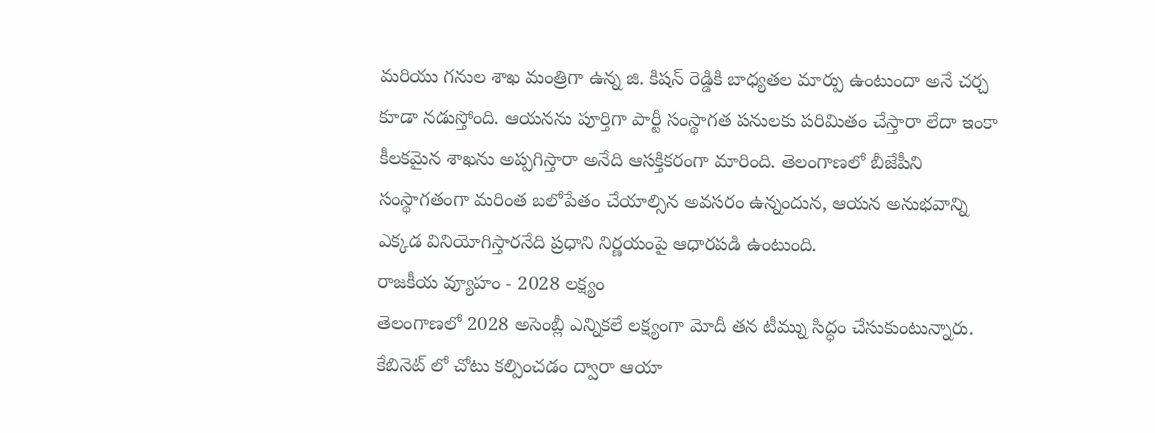మరియు గనుల శాఖ మంత్రిగా ఉన్న జి. కిషన్ రెడ్డికి బాధ్యతల మార్పు ఉంటుందా అనే చర్చ కూడా నడుస్తోంది. ఆయనను పూర్తిగా పార్టీ సంస్థాగత పనులకు పరిమితం చేస్తారా లేదా ఇంకా కీలకమైన శాఖను అప్పగిస్తారా అనేది ఆసక్తికరంగా మారింది. తెలంగాణలో బీజేపీని సంస్థాగతంగా మరింత బలోపేతం చేయాల్సిన అవసరం ఉన్నందున, ఆయన అనుభవాన్ని ఎక్కడ వినియోగిస్తారనేది ప్రధాని నిర్ణయంపై ఆధారపడి ఉంటుంది.
రాజకీయ వ్యూహం - 2028 లక్ష్యం
తెలంగాణలో 2028 అసెంబ్లీ ఎన్నికలే లక్ష్యంగా మోదీ తన టీమ్ను సిద్ధం చేసుకుంటున్నారు. కేబినెట్ లో చోటు కల్పించడం ద్వారా ఆయా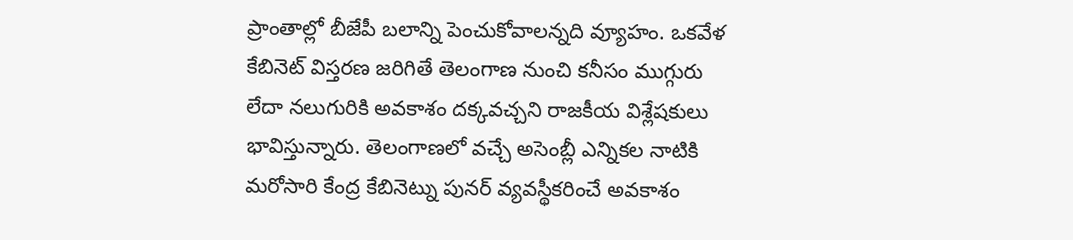ప్రాంతాల్లో బీజేపీ బలాన్ని పెంచుకోవాలన్నది వ్యూహం. ఒకవేళ కేబినెట్ విస్తరణ జరిగితే తెలంగాణ నుంచి కనీసం ముగ్గురు లేదా నలుగురికి అవకాశం దక్కవచ్చని రాజకీయ విశ్లేషకులు భావిస్తున్నారు. తెలంగాణలో వచ్చే అసెంబ్లీ ఎన్నికల నాటికి మరోసారి కేంద్ర కేబినెట్ను పునర్ వ్యవస్థీకరించే అవకాశం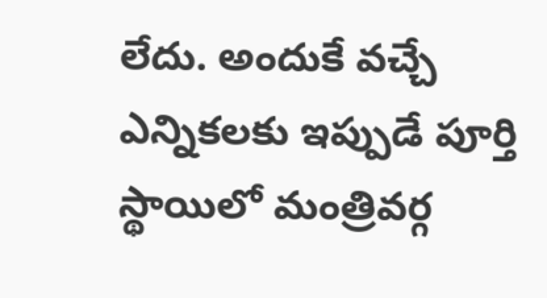లేదు. అందుకే వచ్చే ఎన్నికలకు ఇప్పుడే పూర్తి స్థాయిలో మంత్రివర్గ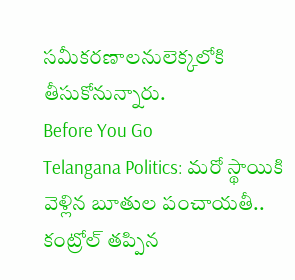సమీకరణాలనులెక్కలోకి తీసుకోనున్నారు.
Before You Go
Telangana Politics: మరో స్థాయికి వెళ్లిన బూతుల పంచాయతీ.. కంట్రోల్ తప్పిన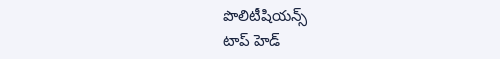పొలిటీషియన్స్
టాప్ హెడ్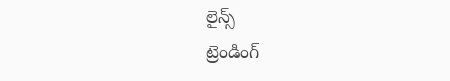లైన్స్
ట్రెండింగ్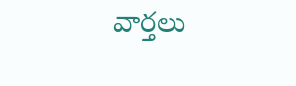వార్తలు